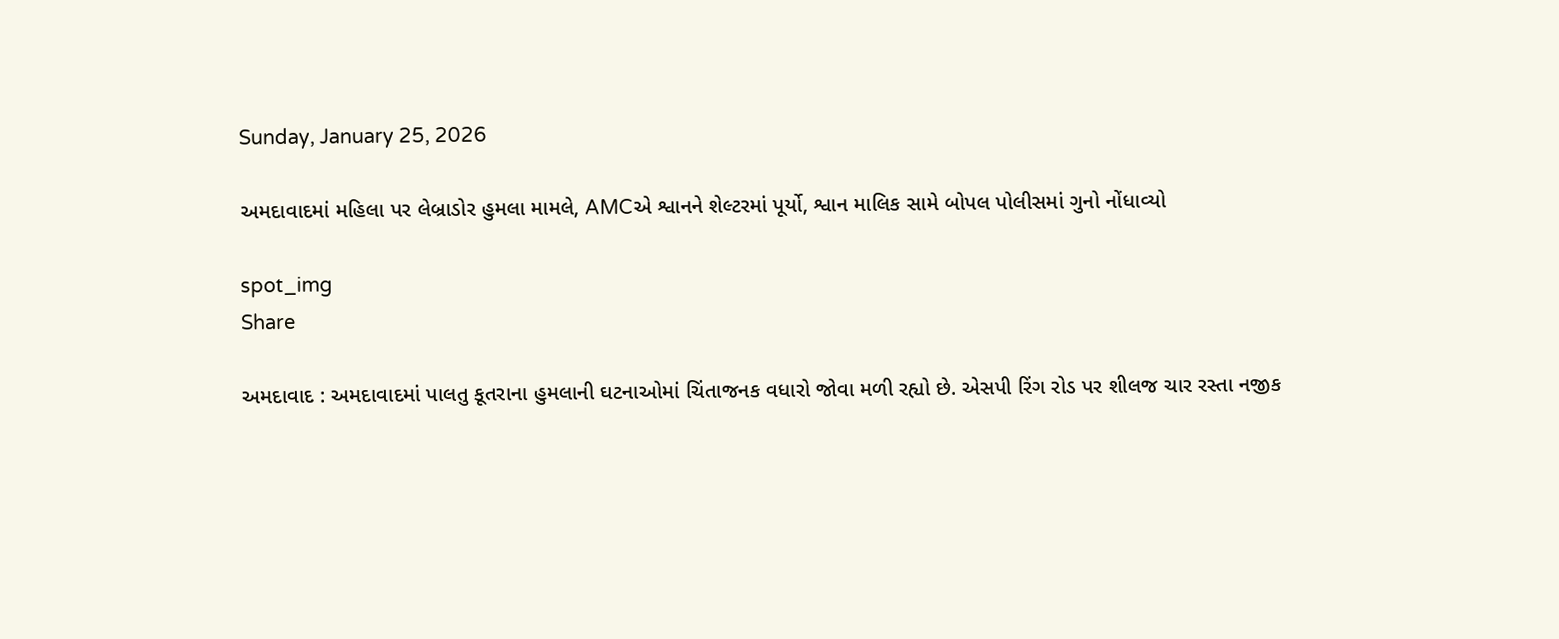Sunday, January 25, 2026

અમદાવાદમાં મહિલા પર લેબ્રાડોર હુમલા મામલે, AMCએ શ્વાનને શેલ્ટરમાં પૂર્યો, શ્વાન માલિક સામે બોપલ પોલીસમાં ગુનો નોંધાવ્યો

spot_img
Share

અમદાવાદ : અમદાવાદમાં પાલતુ કૂતરાના હુમલાની ઘટનાઓમાં ચિંતાજનક વધારો જોવા મળી રહ્યો છે. એસપી રિંગ રોડ પર શીલજ ચાર રસ્તા નજીક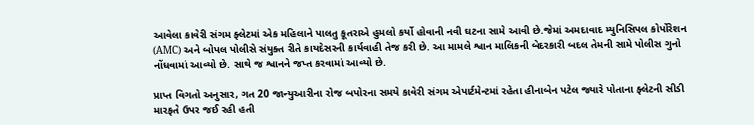આવેલા કાવેરી સંગમ ફ્લેટમાં એક મહિલાને પાલતુ કૂતરાએ હુમલો કર્યો હોવાની નવી ઘટના સામે આવી છે.જેમાં અમદાવાદ મ્યુનિસિપલ કોર્પોરેશન (AMC) અને બોપલ પોલીસે સંયુક્ત રીતે કાયદેસરની કાર્યવાહી તેજ કરી છે. આ મામલે શ્વાન માલિકની બેદરકારી બદલ તેમની સામે પોલીસ ગુનો નોંધવામાં આવ્યો છે. સાથે જ શ્વાનને જપ્ત કરવામાં આવ્યો છે.

પ્રાપ્ત વિગતો અનુસાર, ગત 20 જાન્યુઆરીના રોજ બપોરના સમયે કાવેરી સંગમ એપાર્ટમેન્ટમાં રહેતા હીનાબેન પટેલ જ્યારે પોતાના ફ્લેટની સીડી મારફતે ઉપર જઈ રહી હતી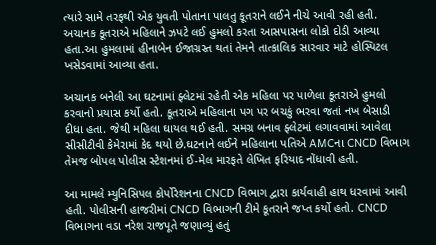ત્યારે સામે તરફથી એક યુવતી પોતાના પાલતુ કૂતરાને લઈને નીચે આવી રહી હતી. અચાનક કૂતરાએ મહિલાને ઝપટે લઈ હુમલો કરતા આસપાસના લોકો દોડી આવ્યા હતા.આ હુમલામાં હીનાબેન ઈજાગ્રસ્ત થતાં તેમને તાત્કાલિક સારવાર માટે હોસ્પિટલ ખસેડવામાં આવ્યા હતા.

અચાનક બનેલી આ ઘટનામાં ફ્લેટમાં રહેતી એક મહિલા પર પાળેલા કૂતરાએ હુમલો કરવાનો પ્રયાસ કર્યો હતો. કૂતરાએ મહિલાના પગ પર બચકું ભરવા જતાં નખ બેસાડી દીધા હતા. જેથી મહિલા ઘાયલ થઈ હતી. સમગ્ર બનાવ ફ્લેટમાં લગાવવામાં આવેલા સીસીટીવી કેમેરામાં કેદ થયો છે.ઘટનાને લઈને મહિલાના પતિએ AMCના CNCD વિભાગ તેમજ બોપલ પોલીસ સ્ટેશનમાં ઈ-મેલ મારફતે લેખિત ફરિયાદ નોંધાવી હતી.

આ મામલે મ્યુનિસિપલ કોર્પોરેશનના CNCD વિભાગ દ્વારા કાર્યવાહી હાથ ધરવામાં આવી હતી. પોલીસની હાજરીમાં CNCD વિભાગની ટીમે કૂતરાને જપ્ત કર્યો હતો. CNCD વિભાગના વડા નરેશ રાજપૂતે જણાવ્યું હતું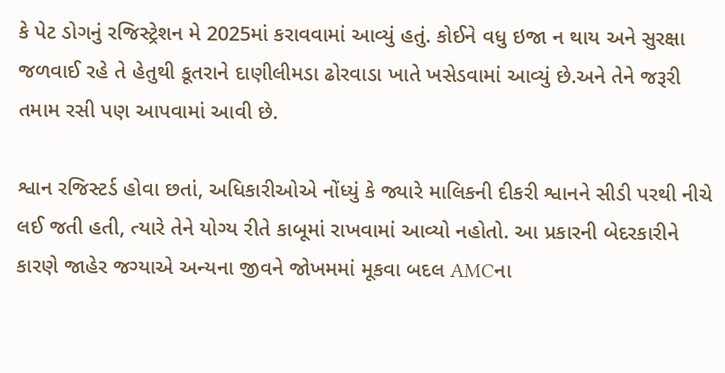કે પેટ ડોગનું રજિસ્ટ્રેશન મે 2025માં કરાવવામાં આવ્યું હતું. કોઈને વધુ ઇજા ન થાય અને સુરક્ષા જળવાઈ રહે તે હેતુથી કૂતરાને દાણીલીમડા ઢોરવાડા ખાતે ખસેડવામાં આવ્યું છે.અને તેને જરૂરી તમામ રસી પણ આપવામાં આવી છે.

શ્વાન રજિસ્ટર્ડ હોવા છતાં, અધિકારીઓએ નોંધ્યું કે જ્યારે માલિકની દીકરી શ્વાનને સીડી પરથી નીચે લઈ જતી હતી, ત્યારે તેને યોગ્ય રીતે કાબૂમાં રાખવામાં આવ્યો નહોતો. આ પ્રકારની બેદરકારીને કારણે જાહેર જગ્યાએ અન્યના જીવને જોખમમાં મૂકવા બદલ AMCના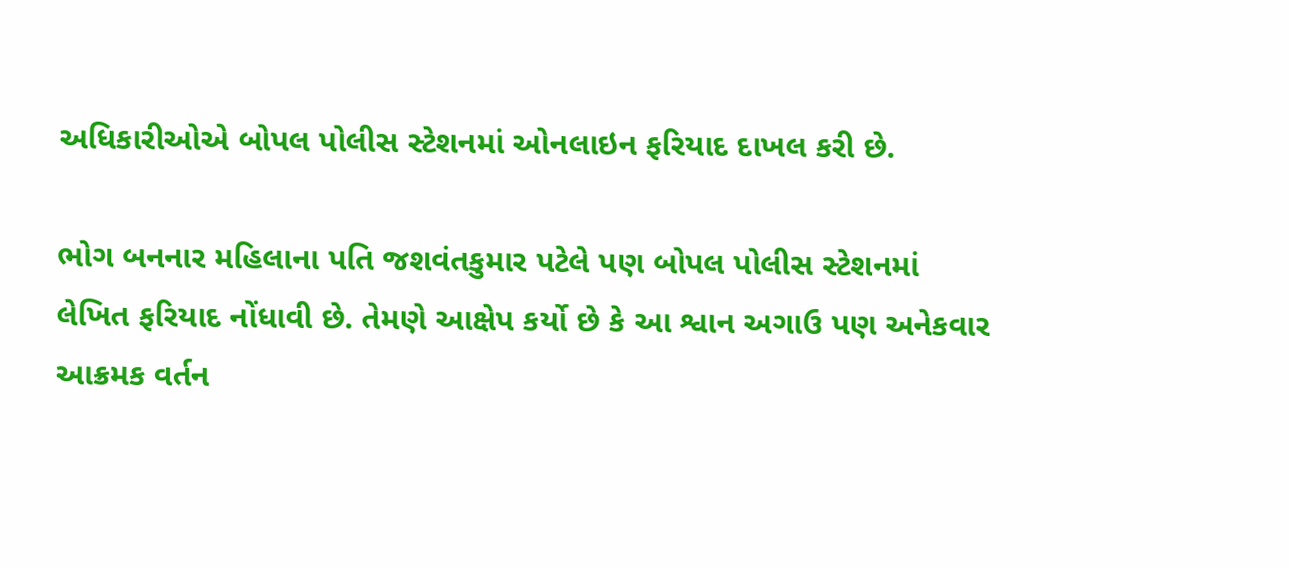અધિકારીઓએ બોપલ પોલીસ સ્ટેશનમાં ઓનલાઇન ફરિયાદ દાખલ કરી છે.

ભોગ બનનાર મહિલાના પતિ જશવંતકુમાર પટેલે પણ બોપલ પોલીસ સ્ટેશનમાં લેખિત ફરિયાદ નોંધાવી છે. તેમણે આક્ષેપ કર્યો છે કે આ શ્વાન અગાઉ પણ અનેકવાર આક્રમક વર્તન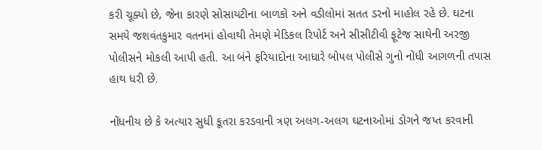કરી ચૂક્યો છે, જેના કારણે સોસાયટીના બાળકો અને વડીલોમાં સતત ડરનો માહોલ રહે છે. ઘટના સમયે જશવંતકુમાર વતનમાં હોવાથી તેમણે મેડિકલ રિપોર્ટ અને સીસીટીવી ફૂટેજ સાથેની અરજી પોલીસને મોકલી આપી હતી. આ બંને ફરિયાદોના આધારે બોપલ પોલીસે ગુનો નોંધી આગળની તપાસ હાથ ધરી છે.

નોંધનીય છે કે અત્યાર સુધી કૂતરા કરડવાની ત્રણ અલગ-અલગ ઘટનાઓમાં ડોગને જપ્ત કરવાની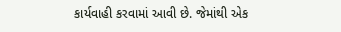કાર્યવાહી કરવામાં આવી છે. જેમાંથી એક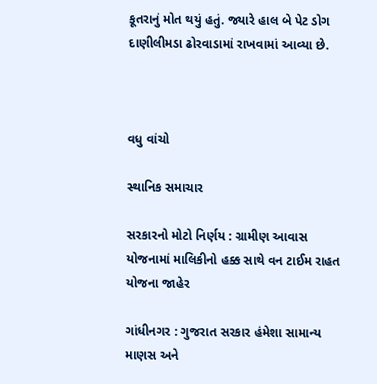કૂતરાનું મોત થયું હતું. જ્યારે હાલ બે પેટ ડોગ દાણીલીમડા ઢોરવાડામાં રાખવામાં આવ્યા છે.



વધુ વાંચો

સ્થાનિક સમાચાર

સરકારનો મોટો નિર્ણય : ગ્રામીણ આવાસ યોજનામાં માલિકીનો હક્ક સાથે વન ટાઈમ રાહત યોજના જાહેર

ગાંધીનગર : ગુજરાત સરકાર હંમેશા સામાન્ય માણસ અને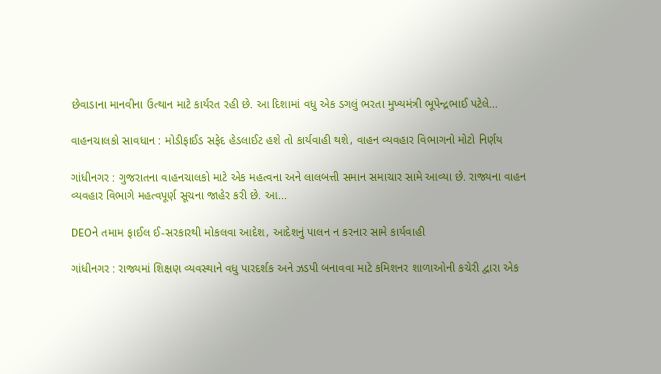છેવાડાના માનવીના ઉત્થાન માટે કાર્યરત રહી છે. આ દિશામાં વધુ એક ડગલું ભરતા મુખ્યમંત્રી ભૂપેન્દ્રભાઈ પટેલે...

વાહનચાલકો સાવધાન : મોડીફાઈડ સફેદ હેડલાઈટ હશે તો કાર્યવાહી થશે, વાહન વ્યવહાર વિભાગનો મોટો નિર્ણય

ગાંધીનગર : ગુજરાતના વાહનચાલકો માટે એક મહત્વના અને લાલબત્તી સમાન સમાચાર સામે આવ્યા છે. રાજ્યના વાહન વ્યવહાર વિભાગે મહત્વપૂર્ણ સૂચના જાહેર કરી છે. આ...

DEOને તમામ ફાઈલ ઈ-સરકારથી મોકલવા આદેશ, આદેશનું પાલન ન કરનાર સામે કાર્યવાહી

ગાંધીનગર : રાજ્યમાં શિક્ષણ વ્યવસ્થાને વધુ પારદર્શક અને ઝડપી બનાવવા માટે કમિશનર શાળાઓની કચેરી દ્વારા એક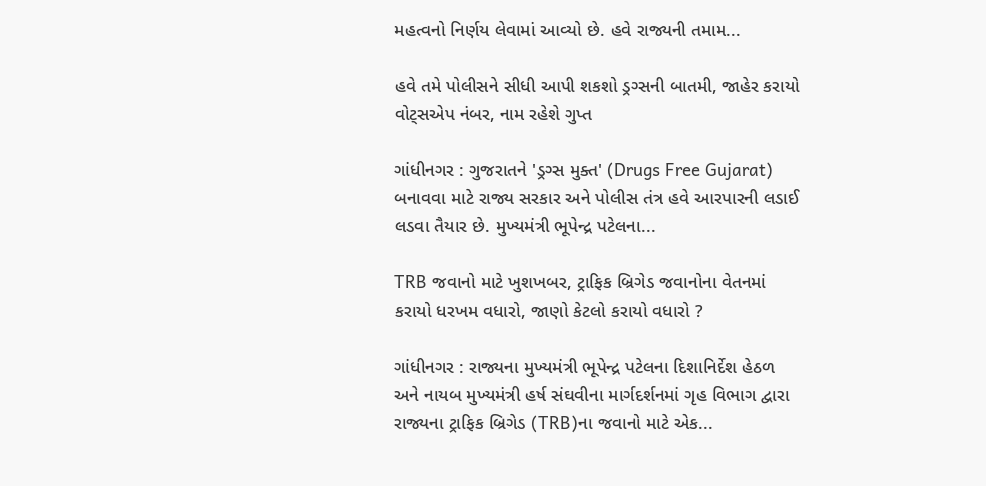મહત્વનો નિર્ણય લેવામાં આવ્યો છે. હવે રાજ્યની તમામ...

હવે તમે પોલીસને સીધી આપી શકશો ડ્રગ્સની બાતમી, જાહેર કરાયો વોટ્સએપ નંબર, નામ રહેશે ગુપ્ત

ગાંધીનગર : ગુજરાતને 'ડ્રગ્સ મુક્ત' (Drugs Free Gujarat) બનાવવા માટે રાજ્ય સરકાર અને પોલીસ તંત્ર હવે આરપારની લડાઈ લડવા તૈયાર છે. મુખ્યમંત્રી ભૂપેન્દ્ર પટેલના...

TRB જવાનો માટે ખુશખબર, ટ્રાફિક બ્રિગેડ જવાનોના વેતનમાં કરાયો ધરખમ વધારો, જાણો કેટલો કરાયો વધારો ?

ગાંધીનગર : રાજ્યના મુખ્યમંત્રી ભૂપેન્દ્ર પટેલના દિશાનિર્દેશ હેઠળ અને નાયબ મુખ્યમંત્રી હર્ષ સંઘવીના માર્ગદર્શનમાં ગૃહ વિભાગ દ્વારા રાજ્યના ટ્રાફિક બ્રિગેડ (TRB)ના જવાનો માટે એક...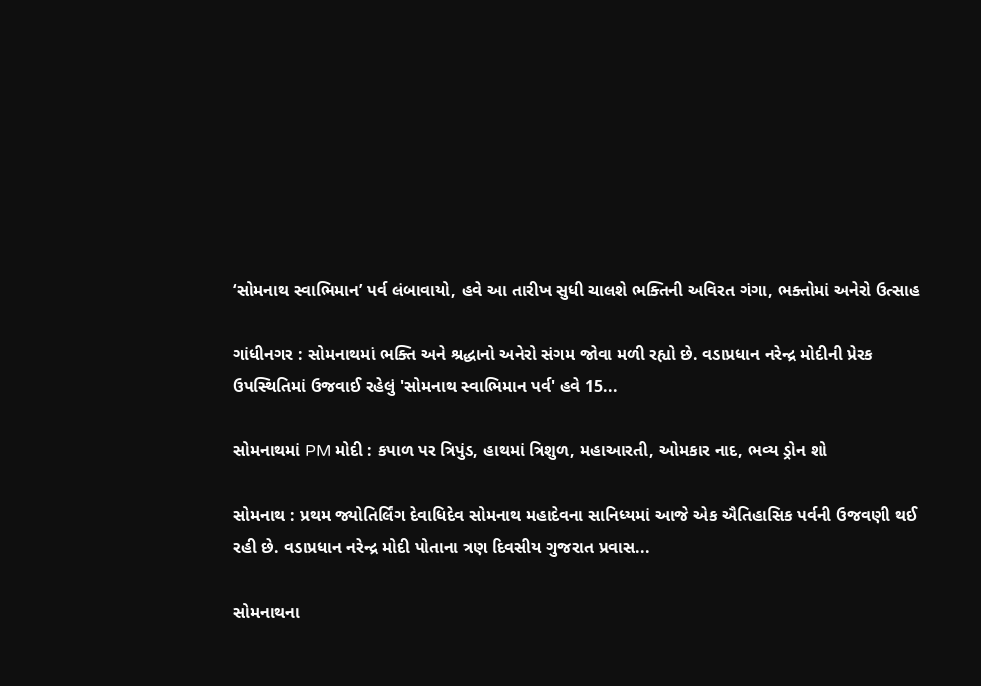‘સોમનાથ સ્વાભિમાન’ પર્વ લંબાવાયો, હવે આ તારીખ સુધી ચાલશે ભક્તિની અવિરત ગંગા, ભક્તોમાં અનેરો ઉત્સાહ

ગાંધીનગર : સોમનાથમાં ભક્તિ અને શ્રદ્ધાનો અનેરો સંગમ જોવા મળી રહ્યો છે. વડાપ્રધાન નરેન્દ્ર મોદીની પ્રેરક ઉપસ્થિતિમાં ઉજવાઈ રહેલું 'સોમનાથ સ્વાભિમાન પર્વ' હવે 15...

સોમનાથમાં PM મોદી : કપાળ પર ત્રિપુંડ, હાથમાં ત્રિશુળ, મહાઆરતી, ઓમકાર નાદ, ભવ્ય ડ્રોન શો

સોમનાથ : પ્રથમ જ્યોતિર્લિંગ દેવાધિદેવ સોમનાથ મહાદેવના સાનિધ્યમાં આજે એક ઐતિહાસિક પર્વની ઉજવણી થઈ રહી છે. વડાપ્રધાન નરેન્દ્ર મોદી પોતાના ત્રણ દિવસીય ગુજરાત પ્રવાસ...

સોમનાથના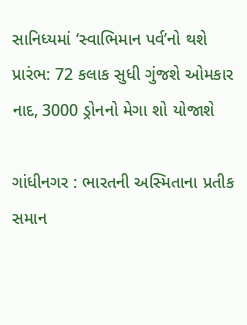સાનિધ્યમાં ‘સ્વાભિમાન પર્વ’નો થશે પ્રારંભ: 72 કલાક સુધી ગુંજશે ઓમકાર નાદ, 3000 ડ્રોનનો મેગા શો યોજાશે

ગાંધીનગર : ભારતની અસ્મિતાના પ્રતીક સમાન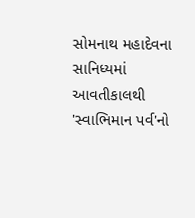સોમનાથ મહાદેવના સાનિધ્યમાં આવતીકાલથી 'સ્વાભિમાન પર્વ'નો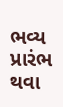ભવ્ય પ્રારંભ થવા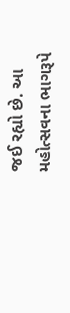જઈ રહ્યો છે. આ મહોત્સવના ભાગરૂપે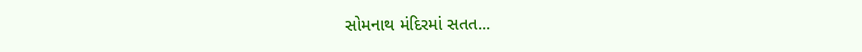સોમનાથ મંદિરમાં સતત...